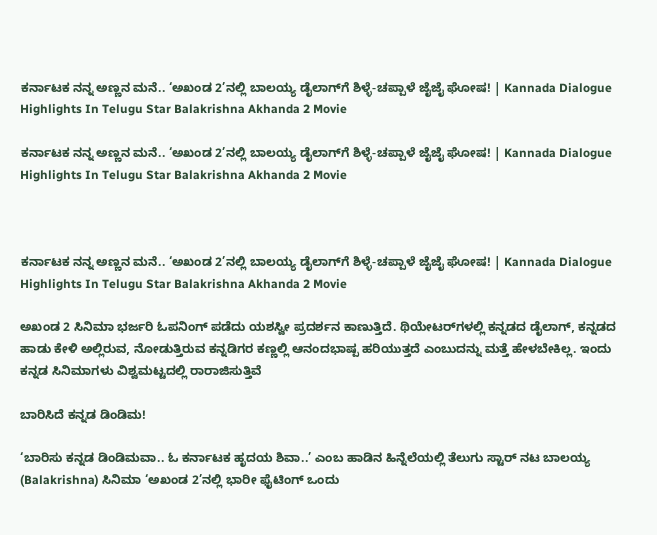ಕರ್ನಾಟಕ ನನ್ನ ಅಣ್ಣನ ಮನೆ.. ‘ಅಖಂಡ 2’ನಲ್ಲಿ ಬಾಲಯ್ಯ ಡೈಲಾಗ್‌ಗೆ ಶಿಳ್ಳೆ-ಚಪ್ಪಾಳೆ ಜೈಜೈ ಘೋಷ! | Kannada Dialogue Highlights In Telugu Star Balakrishna Akhanda 2 Movie

ಕರ್ನಾಟಕ ನನ್ನ ಅಣ್ಣನ ಮನೆ.. ‘ಅಖಂಡ 2’ನಲ್ಲಿ ಬಾಲಯ್ಯ ಡೈಲಾಗ್‌ಗೆ ಶಿಳ್ಳೆ-ಚಪ್ಪಾಳೆ ಜೈಜೈ ಘೋಷ! | Kannada Dialogue Highlights In Telugu Star Balakrishna Akhanda 2 Movie



ಕರ್ನಾಟಕ ನನ್ನ ಅಣ್ಣನ ಮನೆ.. ‘ಅಖಂಡ 2’ನಲ್ಲಿ ಬಾಲಯ್ಯ ಡೈಲಾಗ್‌ಗೆ ಶಿಳ್ಳೆ-ಚಪ್ಪಾಳೆ ಜೈಜೈ ಘೋಷ! | Kannada Dialogue Highlights In Telugu Star Balakrishna Akhanda 2 Movie

ಅಖಂಡ 2 ಸಿನಿಮಾ ಭರ್ಜರಿ ಓಪನಿಂಗ್ ಪಡೆದು ಯಶಸ್ವೀ ಪ್ರದರ್ಶನ ಕಾಣುತ್ತಿದೆ. ಥಿಯೇಟರ್‌ಗಳಲ್ಲಿ ಕನ್ನಡದ ಡೈಲಾಗ್, ಕನ್ನಡದ ಹಾಡು ಕೇಳಿ ಅಲ್ಲಿರುವ, ನೋಡುತ್ತಿರುವ ಕನ್ನಡಿಗರ ಕಣ್ಣಲ್ಲಿ ಆನಂದಭಾಷ್ಪ ಹರಿಯುತ್ತದೆ ಎಂಬುದನ್ನು ಮತ್ತೆ ಹೇಳಬೇಕಿಲ್ಲ. ಇಂದು ಕನ್ನಡ ಸಿನಿಮಾಗಳು ವಿಶ್ವಮಟ್ಟದಲ್ಲಿ ರಾರಾಜಿಸುತ್ತಿವೆ

ಬಾರಿಸಿದೆ ಕನ್ನಡ ಡಿಂಡಿಮ!

‘ಬಾರಿಸು ಕನ್ನಡ ಡಿಂಡಿಮವಾ.. ಓ ಕರ್ನಾಟಕ ಹೃದಯ ಶಿವಾ..’ ಎಂಬ ಹಾಡಿನ ಹಿನ್ನೆಲೆಯಲ್ಲಿ ತೆಲುಗು ಸ್ಟಾರ್ ನಟ ಬಾಲಯ್ಯ (Balakrishna) ಸಿನಿಮಾ ‘ಅಖಂಡ 2’ನಲ್ಲಿ ಭಾರೀ ಫೈಟಿಂಗ್‌ ಒಂದು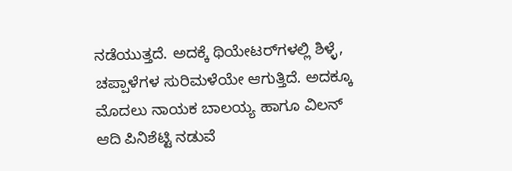ನಡೆಯುತ್ತದೆ. ಅದಕ್ಕೆ ಥಿಯೇಟರ್‌ಗಳಲ್ಲಿ ಶಿಳ್ಳೆ, ಚಪ್ಪಾಳೆಗಳ ಸುರಿಮಳೆಯೇ ಆಗುತ್ತಿದೆ. ಅದಕ್ಕೂ ಮೊದಲು ನಾಯಕ ಬಾಲಯ್ಯ ಹಾಗೂ ವಿಲನ್ ಆದಿ ಪಿನಿಶೆಟ್ಟಿ ನಡುವೆ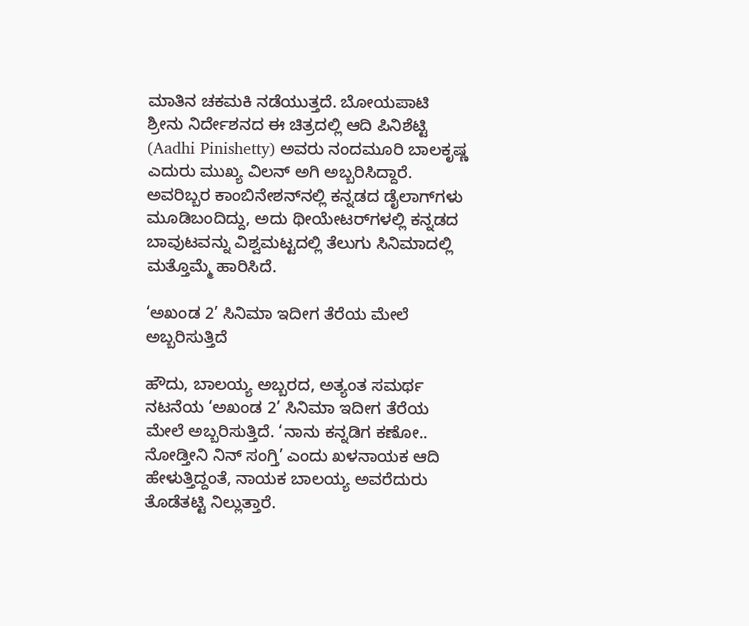ಮಾತಿನ ಚಕಮಕಿ ನಡೆಯುತ್ತದೆ. ಬೋಯಪಾಟಿ ಶ್ರೀನು ನಿರ್ದೇಶನದ ಈ ಚಿತ್ರದಲ್ಲಿ ಆದಿ ಪಿನಿಶೆಟ್ಟಿ (Aadhi Pinishetty) ಅವರು ನಂದಮೂರಿ ಬಾಲಕೃಷ್ಣ ಎದುರು ಮುಖ್ಯ ವಿಲನ್ ಅಗಿ ಅಬ್ಬರಿಸಿದ್ದಾರೆ. ಅವರಿಬ್ಬರ ಕಾಂಬಿನೇಶನ್‌ನಲ್ಲಿ ಕನ್ನಡದ ಡೈಲಾಗ್‌ಗಳು ಮೂಡಿಬಂದಿದ್ದು, ಅದು ಥೀಯೇಟರ್‌ಗಳಲ್ಲಿ ಕನ್ನಡದ ಬಾವುಟವನ್ನು ವಿಶ್ವಮಟ್ಟದಲ್ಲಿ ತೆಲುಗು ಸಿನಿಮಾದಲ್ಲಿ ಮತ್ತೊಮ್ಮೆ ಹಾರಿಸಿದೆ.

‘ಅಖಂಡ 2’ ಸಿನಿಮಾ ಇದೀಗ ತೆರೆಯ ಮೇಲೆ ಅಬ್ಬರಿಸುತ್ತಿದೆ

ಹೌದು, ಬಾಲಯ್ಯ ಅಬ್ಬರದ, ಅತ್ಯಂತ ಸಮರ್ಥ ನಟನೆಯ ‘ಅಖಂಡ 2’ ಸಿನಿಮಾ ಇದೀಗ ತೆರೆಯ ಮೇಲೆ ಅಬ್ಬರಿಸುತ್ತಿದೆ. ‘ನಾನು ಕನ್ನಡಿಗ ಕಣೋ.. ನೋಡ್ತೀನಿ ನಿನ್ ಸಂಗ್ತಿ’ ಎಂದು ಖಳನಾಯಕ ಆದಿ ಹೇಳುತ್ತಿದ್ದಂತೆ, ನಾಯಕ ಬಾಲಯ್ಯ ಅವರೆದುರು ತೊಡೆತಟ್ಟಿ ನಿಲ್ಲುತ್ತಾರೆ.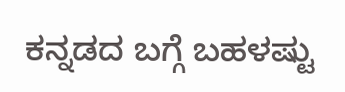ಕನ್ನಡದ ಬಗ್ಗೆ ಬಹಳಷ್ಟು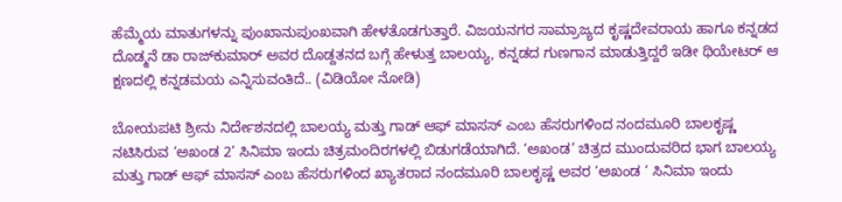ಹೆಮ್ಮೆಯ ಮಾತುಗಳನ್ನು ಪುಂಖಾನುಪುಂಖವಾಗಿ ಹೇಳತೊಡಗುತ್ತಾರೆ. ವಿಜಯನಗರ ಸಾಮ್ರಾಜ್ಯದ ಕೃಷ್ಣದೇವರಾಯ ಹಾಗೂ ಕನ್ನಡದ ದೊಡ್ಮನೆ ಡಾ ರಾಜ್‌ಕುಮಾರ್ ಅವರ ದೊಡ್ದತನದ ಬಗ್ಗೆ ಹೇಳುತ್ತ ಬಾಲಯ್ಯ, ಕನ್ನಡದ ಗುಣಗಾನ ಮಾಡುತ್ತಿದ್ದರೆ ಇಡೀ ಥಿಯೇಟರ್‌ ಆ ಕ್ಷಣದಲ್ಲಿ ಕನ್ನಡಮಯ ಎನ್ನಿಸುವಂತಿದೆ.. (ವಿಡಿಯೋ ನೋಡಿ)

ಬೋಯಪಟಿ ಶ್ರೀನು ನಿರ್ದೇಶನದಲ್ಲಿ ಬಾಲಯ್ಯ ಮತ್ತು ಗಾಡ್ ಆಫ್ ಮಾಸಸ್ ಎಂಬ ಹೆಸರುಗಳಿಂದ ನಂದಮೂರಿ ಬಾಲಕೃಷ್ಣ ನಟಿಸಿರುವ ‘ಅಖಂಡ 2’ ಸಿನಿಮಾ ಇಂದು ಚಿತ್ರಮಂದಿರಗಳಲ್ಲಿ ಬಿಡುಗಡೆಯಾಗಿದೆ. ‘ಅಖಂಡ’ ಚಿತ್ರದ ಮುಂದುವರಿದ ಭಾಗ ಬಾಲಯ್ಯ ಮತ್ತು ಗಾಡ್ ಆಫ್ ಮಾಸಸ್ ಎಂಬ ಹೆಸರುಗಳಿಂದ ಖ್ಯಾತರಾದ ನಂದಮೂರಿ ಬಾಲಕೃಷ್ಣ ಅವರ ‘ಅಖಂಡ ‘ ಸಿನಿಮಾ ಇಂದು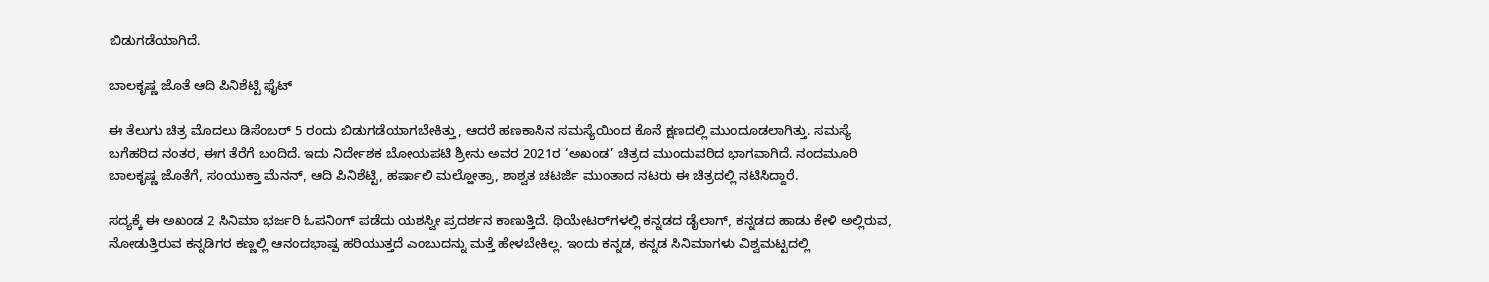ಬಿಡುಗಡೆಯಾಗಿದೆ.

ಬಾಲಕೃಷ್ಣ ಜೊತೆ ಆದಿ ಪಿನಿಶೆಟ್ಟಿ ಫೈಟ್

ಈ ತೆಲುಗು ಚಿತ್ರ ಮೊದಲು ಡಿಸೆಂಬರ್ 5 ರಂದು ಬಿಡುಗಡೆಯಾಗಬೇಕಿತ್ತು, ಆದರೆ ಹಣಕಾಸಿನ ಸಮಸ್ಯೆಯಿಂದ ಕೊನೆ ಕ್ಷಣದಲ್ಲಿ ಮುಂದೂಡಲಾಗಿತ್ತು. ಸಮಸ್ಯೆ ಬಗೆಹರಿದ ನಂತರ, ಈಗ ತೆರೆಗೆ ಬಂದಿದೆ. ಇದು ನಿರ್ದೇಶಕ ಬೋಯಪಟಿ ಶ್ರೀನು ಅವರ 2021ರ ‘ಅಖಂಡ’ ಚಿತ್ರದ ಮುಂದುವರಿದ ಭಾಗವಾಗಿದೆ. ನಂದಮೂರಿ ಬಾಲಕೃಷ್ಣ ಜೊತೆಗೆ, ಸಂಯುಕ್ತಾ ಮೆನನ್, ಆದಿ ಪಿನಿಶೆಟ್ಟಿ, ಹರ್ಷಾಲಿ ಮಲ್ಹೋತ್ರಾ, ಶಾಶ್ವತ ಚಟರ್ಜಿ ಮುಂತಾದ ನಟರು ಈ ಚಿತ್ರದಲ್ಲಿ ನಟಿಸಿದ್ದಾರೆ.

ಸದ್ಯಕ್ಕೆ ಈ ಅಖಂಡ 2 ಸಿನಿಮಾ ಭರ್ಜರಿ ಓಪನಿಂಗ್ ಪಡೆದು ಯಶಸ್ವೀ ಪ್ರದರ್ಶನ ಕಾಣುತ್ತಿದೆ. ಥಿಯೇಟರ್‌ಗಳಲ್ಲಿ ಕನ್ನಡದ ಡೈಲಾಗ್, ಕನ್ನಡದ ಹಾಡು ಕೇಳಿ ಅಲ್ಲಿರುವ, ನೋಡುತ್ತಿರುವ ಕನ್ನಡಿಗರ ಕಣ್ಣಲ್ಲಿ ಆನಂದಭಾಷ್ಪ ಹರಿಯುತ್ತದೆ ಎಂಬುದನ್ನು ಮತ್ತೆ ಹೇಳಬೇಕಿಲ್ಲ. ಇಂದು ಕನ್ನಡ, ಕನ್ನಡ ಸಿನಿಮಾಗಳು ವಿಶ್ವಮಟ್ಟದಲ್ಲಿ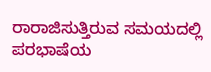ರಾರಾಜಿಸುತ್ತಿರುವ ಸಮಯದಲ್ಲಿ ಪರಭಾಷೆಯ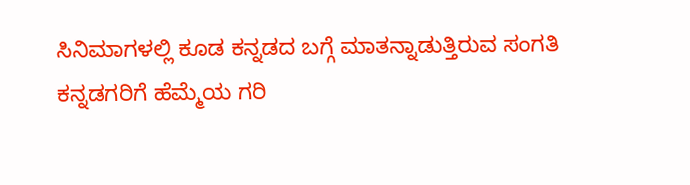ಸಿನಿಮಾಗಳಲ್ಲಿ ಕೂಡ ಕನ್ನಡದ ಬಗ್ಗೆ ಮಾತನ್ನಾಡುತ್ತಿರುವ ಸಂಗತಿ ಕನ್ನಡಗರಿಗೆ ಹೆಮ್ಮೆಯ ಗರಿ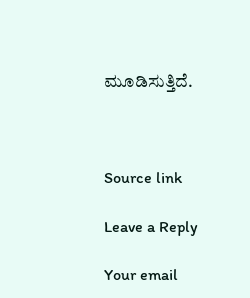ಮೂಡಿಸುತ್ತಿದೆ.



Source link

Leave a Reply

Your email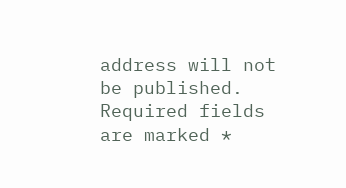address will not be published. Required fields are marked *